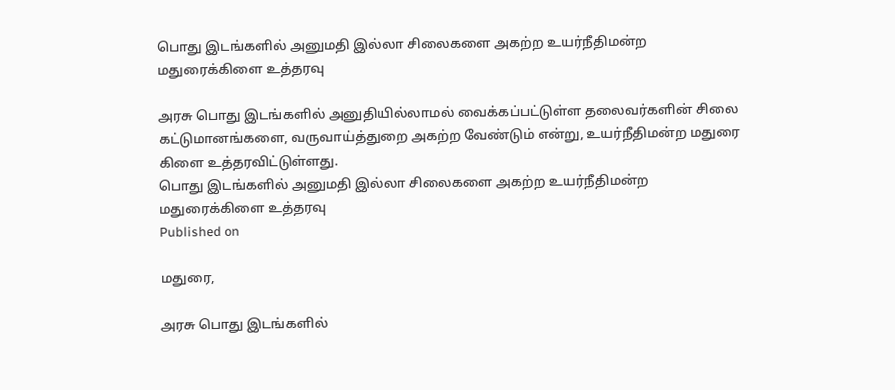பொது இடங்களில் அனுமதி இல்லா சிலைகளை அகற்ற உயர்நீதிமன்ற மதுரைக்கிளை உத்தரவு

அரசு பொது இடங்களில் அனுதியில்லாமல் வைக்கப்பட்டுள்ள தலைவர்களின் சிலை கட்டுமானங்களை, வருவாய்த்துறை அகற்ற வேண்டும் என்று, உயர்நீதிமன்ற மதுரை கிளை உத்தரவிட்டுள்ளது.
பொது இடங்களில் அனுமதி இல்லா சிலைகளை அகற்ற உயர்நீதிமன்ற மதுரைக்கிளை உத்தரவு
Published on

மதுரை,

அரசு பொது இடங்களில்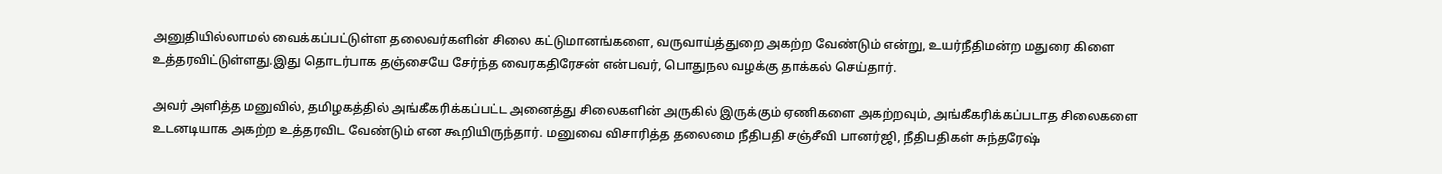அனுதியில்லாமல் வைக்கப்பட்டுள்ள தலைவர்களின் சிலை கட்டுமானங்களை, வருவாய்த்துறை அகற்ற வேண்டும் என்று, உயர்நீதிமன்ற மதுரை கிளை உத்தரவிட்டுள்ளது.இது தொடர்பாக தஞ்சையே சேர்ந்த வைரகதிரேசன் என்பவர், பொதுநல வழக்கு தாக்கல் செய்தார்.

அவர் அளித்த மனுவில், தமிழகத்தில் அங்கீகரிக்கப்பட்ட அனைத்து சிலைகளின் அருகில் இருக்கும் ஏணிகளை அகற்றவும், அங்கீகரிக்கப்படாத சிலைகளை உடனடியாக அகற்ற உத்தரவிட வேண்டும் என கூறியிருந்தார். மனுவை விசாரித்த தலைமை நீதிபதி சஞ்சீவி பானர்ஜி, நீதிபதிகள் சுந்தரேஷ்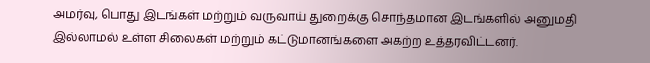அமர்வு, பொது இடங்கள் மற்றும் வருவாய் துறைக்கு சொந்தமான இடங்களில் அனுமதி இல்லாமல் உள்ள சிலைகள் மற்றும் கட்டுமானங்களை அகற்ற உத்தரவிட்டனர்.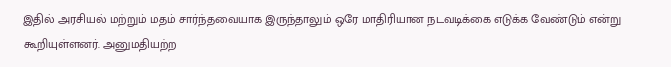இதில் அரசியல் மற்றும் மதம் சார்ந்தவையாக இருந்தாலும் ஒரே மாதிரியான நடவடிக்கை எடுக்க வேண்டும் என்று கூறியுள்ளனர். அனுமதியற்ற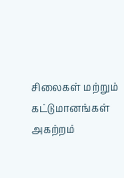சிலைகள் மற்றும் கட்டுமானங்கள் அகற்றம்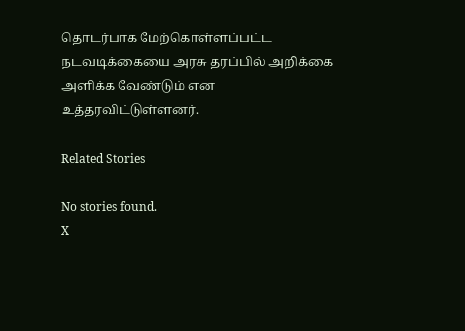தொடர்பாக மேற்கொள்ளப்பட்ட நடவடிக்கையை அரசு தரப்பில் அறிக்கை அளிக்க வேண்டும் என உத்தரவிட்டுள்ளனர்.

Related Stories

No stories found.
X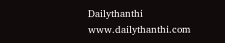Dailythanthi
www.dailythanthi.com